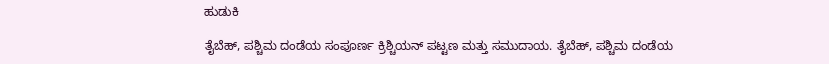ಹುಡುಕಿ

ತೈಬೆಹ್, ಪಶ್ಚಿಮ ದಂಡೆಯ ಸಂಪೂರ್ಣ ಕ್ರಿಶ್ಚಿಯನ್ ಪಟ್ಟಣ ಮತ್ತು ಸಮುದಾಯ. ತೈಬೆಹ್, ಪಶ್ಚಿಮ ದಂಡೆಯ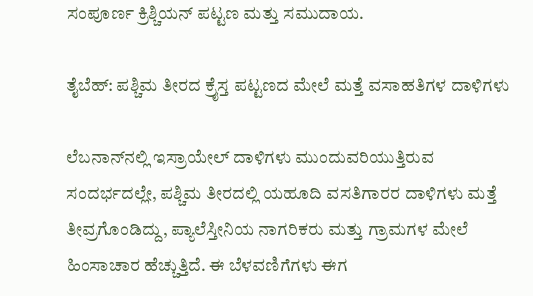ಸಂಪೂರ್ಣ ಕ್ರಿಶ್ಚಿಯನ್ ಪಟ್ಟಣ ಮತ್ತು ಸಮುದಾಯ.

ತೈಬೆಹ್: ಪಶ್ಚಿಮ ತೀರದ ಕ್ರೈಸ್ತ ಪಟ್ಟಣದ ಮೇಲೆ ಮತ್ತೆ ವಸಾಹತಿಗಳ ದಾಳಿಗಳು

ಲೆಬನಾನ್‌ನಲ್ಲಿ ಇಸ್ರಾಯೇಲ್ ದಾಳಿಗಳು ಮುಂದುವರಿಯುತ್ತಿರುವ ಸಂದರ್ಭದಲ್ಲೇ, ಪಶ್ಚಿಮ ತೀರದಲ್ಲಿ ಯಹೂದಿ ವಸತಿಗಾರರ ದಾಳಿಗಳು ಮತ್ತೆ ತೀವ್ರಗೊಂಡಿದ್ದು, ಪ್ಯಾಲೆಸ್ತೀನಿಯ ನಾಗರಿಕರು ಮತ್ತು ಗ್ರಾಮಗಳ ಮೇಲೆ ಹಿಂಸಾಚಾರ ಹೆಚ್ಚುತ್ತಿದೆ. ಈ ಬೆಳವಣಿಗೆಗಳು ಈಗ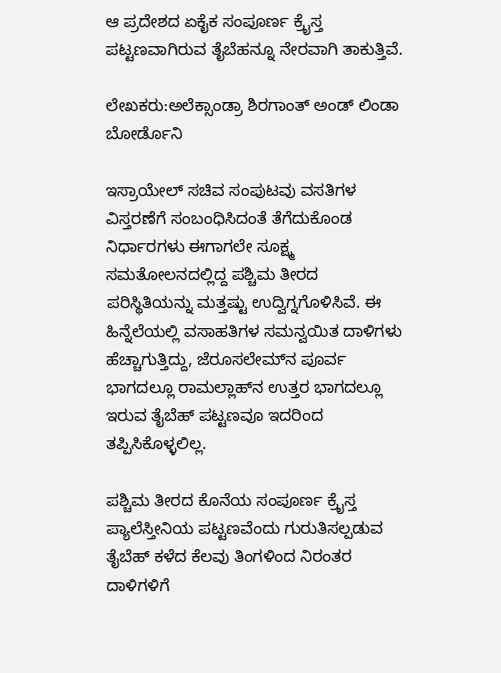ಆ ಪ್ರದೇಶದ ಏಕೈಕ ಸಂಪೂರ್ಣ ಕ್ರೈಸ್ತ ಪಟ್ಟಣವಾಗಿರುವ ತೈಬೆಹನ್ನೂ ನೇರವಾಗಿ ತಾಕುತ್ತಿವೆ.

ಲೇಖಕರು:ಅಲೆಕ್ಸಾಂಡ್ರಾ ಶಿರಗಾಂತ್ ಅಂಡ್ ಲಿಂಡಾ ಬೋರ್ಡೊನಿ

ಇಸ್ರಾಯೇಲ್ ಸಚಿವ ಸಂಪುಟವು ವಸತಿಗಳ ವಿಸ್ತರಣೆಗೆ ಸಂಬಂಧಿಸಿದಂತೆ ತೆಗೆದುಕೊಂಡ ನಿರ್ಧಾರಗಳು ಈಗಾಗಲೇ ಸೂಕ್ಷ್ಮ ಸಮತೋಲನದಲ್ಲಿದ್ದ ಪಶ್ಚಿಮ ತೀರದ ಪರಿಸ್ಥಿತಿಯನ್ನು ಮತ್ತಷ್ಟು ಉದ್ವಿಗ್ನಗೊಳಿಸಿವೆ. ಈ ಹಿನ್ನೆಲೆಯಲ್ಲಿ ವಸಾಹತಿಗಳ ಸಮನ್ವಯಿತ ದಾಳಿಗಳು ಹೆಚ್ಚಾಗುತ್ತಿದ್ದು, ಜೆರೂಸಲೇಮ್‌ನ ಪೂರ್ವ ಭಾಗದಲ್ಲೂ ರಾಮಲ್ಲಾಹ್‌ನ ಉತ್ತರ ಭಾಗದಲ್ಲೂ ಇರುವ ತೈಬೆಹ್ ಪಟ್ಟಣವೂ ಇದರಿಂದ ತಪ್ಪಿಸಿಕೊಳ್ಳಲಿಲ್ಲ.

ಪಶ್ಚಿಮ ತೀರದ ಕೊನೆಯ ಸಂಪೂರ್ಣ ಕ್ರೈಸ್ತ ಪ್ಯಾಲೆಸ್ತೀನಿಯ ಪಟ್ಟಣವೆಂದು ಗುರುತಿಸಲ್ಪಡುವ ತೈಬೆಹ್ ಕಳೆದ ಕೆಲವು ತಿಂಗಳಿಂದ ನಿರಂತರ ದಾಳಿಗಳಿಗೆ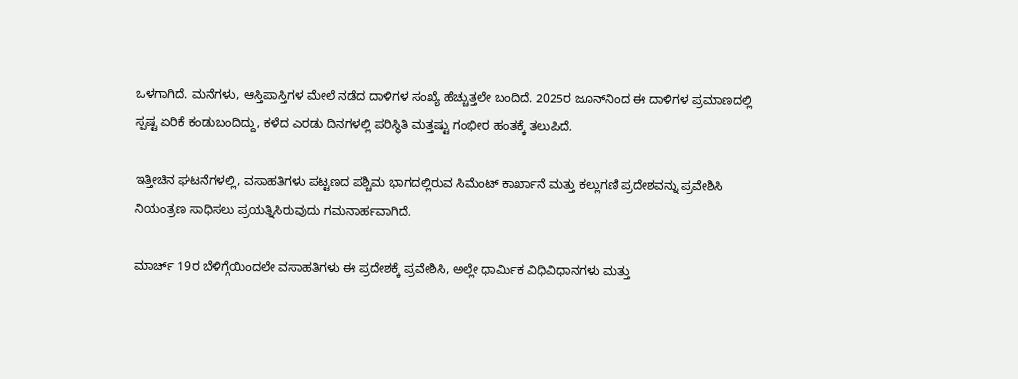ಒಳಗಾಗಿದೆ. ಮನೆಗಳು, ಆಸ್ತಿಪಾಸ್ತಿಗಳ ಮೇಲೆ ನಡೆದ ದಾಳಿಗಳ ಸಂಖ್ಯೆ ಹೆಚ್ಚುತ್ತಲೇ ಬಂದಿದೆ. 2025ರ ಜೂನ್‌ನಿಂದ ಈ ದಾಳಿಗಳ ಪ್ರಮಾಣದಲ್ಲಿ ಸ್ಪಷ್ಟ ಏರಿಕೆ ಕಂಡುಬಂದಿದ್ದು, ಕಳೆದ ಎರಡು ದಿನಗಳಲ್ಲಿ ಪರಿಸ್ಥಿತಿ ಮತ್ತಷ್ಟು ಗಂಭೀರ ಹಂತಕ್ಕೆ ತಲುಪಿದೆ.

ಇತ್ತೀಚಿನ ಘಟನೆಗಳಲ್ಲಿ, ವಸಾಹತಿಗಳು ಪಟ್ಟಣದ ಪಶ್ಚಿಮ ಭಾಗದಲ್ಲಿರುವ ಸಿಮೆಂಟ್ ಕಾರ್ಖಾನೆ ಮತ್ತು ಕಲ್ಲುಗಣಿ ಪ್ರದೇಶವನ್ನು ಪ್ರವೇಶಿಸಿ ನಿಯಂತ್ರಣ ಸಾಧಿಸಲು ಪ್ರಯತ್ನಿಸಿರುವುದು ಗಮನಾರ್ಹವಾಗಿದೆ.

ಮಾರ್ಚ್ 19ರ ಬೆಳಿಗ್ಗೆಯಿಂದಲೇ ವಸಾಹತಿಗಳು ಈ ಪ್ರದೇಶಕ್ಕೆ ಪ್ರವೇಶಿಸಿ, ಅಲ್ಲೇ ಧಾರ್ಮಿಕ ವಿಧಿವಿಧಾನಗಳು ಮತ್ತು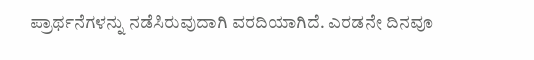ಪ್ರಾರ್ಥನೆಗಳನ್ನು ನಡೆಸಿರುವುದಾಗಿ ವರದಿಯಾಗಿದೆ. ಎರಡನೇ ದಿನವೂ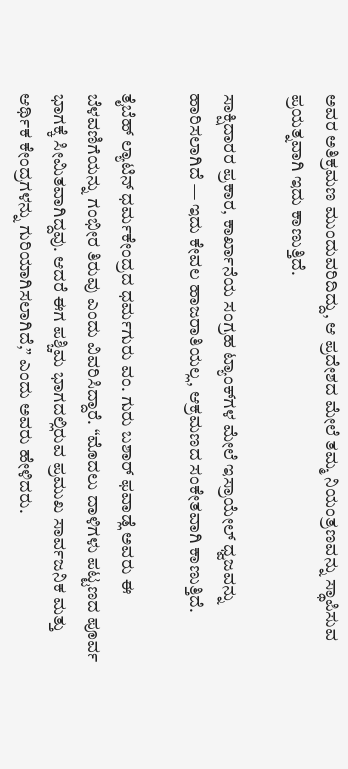ಅವರ ಅತಿಕ್ರಮಣ ಮುಂದುವರಿದಿದ್ದು, ಆ ಪ್ರದೇಶದ ಮೇಲೆ ತಮ್ಮ ನಿಯಂತ್ರಣವನ್ನು ಸ್ಥಾಪಿಸುವ ಪ್ರಯತ್ನವಾಗಿ ಇದು ಕಾಣುತ್ತಿದೆ.

ಸಾಕ್ಷಿದಾರರ ಪ್ರಕಾರ, ಕಾರ್ಖಾನೆಯ ಸಂಗ್ರಹ ಟ್ಯಾಂಕ್‌ಗಳ ಮೇಲೆ ಇಸ್ರಾಯೇಲ್ ಧ್ವಜವನ್ನು ಹಾರಿಸಲಾಗಿದೆ — ಇದು ಕೇವಲ ಹಾಜರಾತಿಯಲ್ಲ, ಆಕ್ರಮಣದ ಸಂಕೇತವಾಗಿ ಕಾಣುತ್ತಿದೆ.

ತೈಬೆಹ್ ಲ್ಯಾಟಿನ್ ಧರ್ಮಕೇಂದ್ರದ ಧರ್ಮಗುರು ವಂ. ಗುರು ಬಶಾರ್ ಫವಾಡ್ಲೆ ಅವರು ಈ ಬೆಳವಣಿಗೆಯನ್ನು ಗಂಭೀರ ತಿರುವು ಎಂದು ವಿವರಿಸಿದ್ದಾರೆ. “ಮೊದಲು ದಾಳಿಗಳು ಪಟ್ಟಣದ ಪೂರ್ವ ಭಾಗಕ್ಕೆ ಸೀಮಿತವಾಗಿದ್ದವು. ಆದರೆ ಈಗ ಪಶ್ಚಿಮ ಭಾಗದಲ್ಲಿರುವ ಪ್ರಮುಖ ಸಾರ್ವಜನಿಕ ಮತ್ತು ಆರ್ಥಿಕ ಕೇಂದ್ರಗಳನ್ನು ಗುರಿಯಾಗಿಸಲಾಗಿದೆ,” ಎಂದು ಅವರು ಹೇಳಿದರು.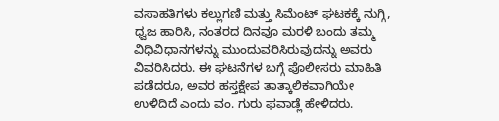ವಸಾಹತಿಗಳು ಕಲ್ಲುಗಣಿ ಮತ್ತು ಸಿಮೆಂಟ್ ಘಟಕಕ್ಕೆ ನುಗ್ಗಿ, ಧ್ವಜ ಹಾರಿಸಿ, ನಂತರದ ದಿನವೂ ಮರಳಿ ಬಂದು ತಮ್ಮ ವಿಧಿವಿಧಾನಗಳನ್ನು ಮುಂದುವರಿಸಿರುವುದನ್ನು ಅವರು ವಿವರಿಸಿದರು. ಈ ಘಟನೆಗಳ ಬಗ್ಗೆ ಪೊಲೀಸರು ಮಾಹಿತಿ ಪಡೆದರೂ, ಅವರ ಹಸ್ತಕ್ಷೇಪ ತಾತ್ಕಾಲಿಕವಾಗಿಯೇ ಉಳಿದಿದೆ ಎಂದು ವಂ. ಗುರು ಫವಾಡ್ಲೆ ಹೇಳಿದರು.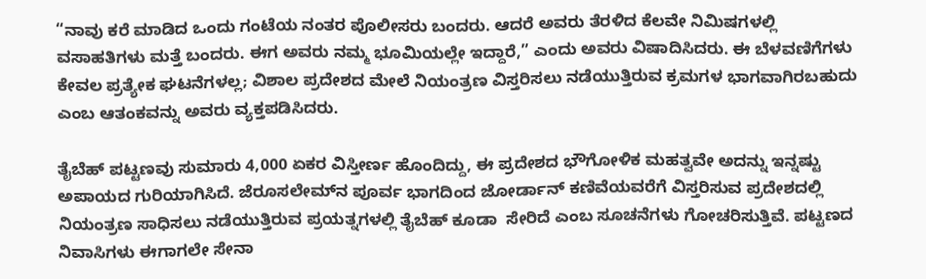“ನಾವು ಕರೆ ಮಾಡಿದ ಒಂದು ಗಂಟೆಯ ನಂತರ ಪೊಲೀಸರು ಬಂದರು. ಆದರೆ ಅವರು ತೆರಳಿದ ಕೆಲವೇ ನಿಮಿಷಗಳಲ್ಲಿ ವಸಾಹತಿಗಳು ಮತ್ತೆ ಬಂದರು. ಈಗ ಅವರು ನಮ್ಮ ಭೂಮಿಯಲ್ಲೇ ಇದ್ದಾರೆ,” ಎಂದು ಅವರು ವಿಷಾದಿಸಿದರು. ಈ ಬೆಳವಣಿಗೆಗಳು ಕೇವಲ ಪ್ರತ್ಯೇಕ ಘಟನೆಗಳಲ್ಲ; ವಿಶಾಲ ಪ್ರದೇಶದ ಮೇಲೆ ನಿಯಂತ್ರಣ ವಿಸ್ತರಿಸಲು ನಡೆಯುತ್ತಿರುವ ಕ್ರಮಗಳ ಭಾಗವಾಗಿರಬಹುದು ಎಂಬ ಆತಂಕವನ್ನು ಅವರು ವ್ಯಕ್ತಪಡಿಸಿದರು.

ತೈಬೆಹ್ ಪಟ್ಟಣವು ಸುಮಾರು 4,000 ಏಕರ ವಿಸ್ತೀರ್ಣ ಹೊಂದಿದ್ದು, ಈ ಪ್ರದೇಶದ ಭೌಗೋಳಿಕ ಮಹತ್ವವೇ ಅದನ್ನು ಇನ್ನಷ್ಟು ಅಪಾಯದ ಗುರಿಯಾಗಿಸಿದೆ. ಜೆರೂಸಲೇಮ್‌ನ ಪೂರ್ವ ಭಾಗದಿಂದ ಜೋರ್ಡಾನ್ ಕಣಿವೆಯವರೆಗೆ ವಿಸ್ತರಿಸುವ ಪ್ರದೇಶದಲ್ಲಿ ನಿಯಂತ್ರಣ ಸಾಧಿಸಲು ನಡೆಯುತ್ತಿರುವ ಪ್ರಯತ್ನಗಳಲ್ಲಿ ತೈಬೆಹ್ ಕೂಡಾ  ಸೇರಿದೆ ಎಂಬ ಸೂಚನೆಗಳು ಗೋಚರಿಸುತ್ತಿವೆ. ಪಟ್ಟಣದ ನಿವಾಸಿಗಳು ಈಗಾಗಲೇ ಸೇನಾ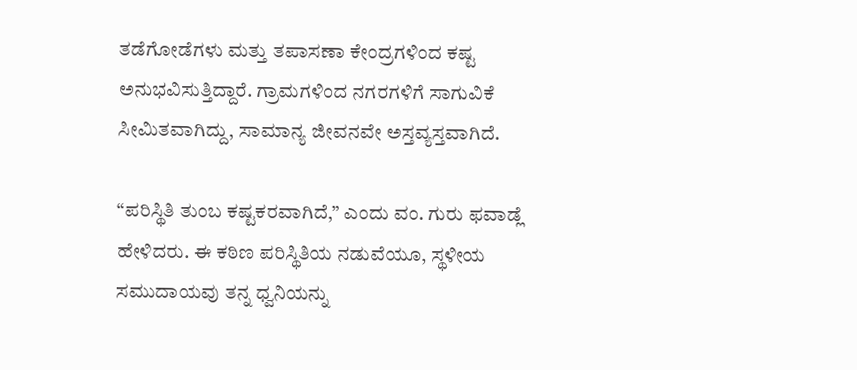ತಡೆಗೋಡೆಗಳು ಮತ್ತು ತಪಾಸಣಾ ಕೇಂದ್ರಗಳಿಂದ ಕಷ್ಟ ಅನುಭವಿಸುತ್ತಿದ್ದಾರೆ. ಗ್ರಾಮಗಳಿಂದ ನಗರಗಳಿಗೆ ಸಾಗುವಿಕೆ ಸೀಮಿತವಾಗಿದ್ದು, ಸಾಮಾನ್ಯ ಜೀವನವೇ ಅಸ್ತವ್ಯಸ್ತವಾಗಿದೆ.

“ಪರಿಸ್ಥಿತಿ ತುಂಬ ಕಷ್ಟಕರವಾಗಿದೆ,” ಎಂದು ವಂ. ಗುರು ಫವಾಡ್ಲೆ ಹೇಳಿದರು. ಈ ಕಠಿಣ ಪರಿಸ್ಥಿತಿಯ ನಡುವೆಯೂ, ಸ್ಥಳೀಯ ಸಮುದಾಯವು ತನ್ನ ಧ್ವನಿಯನ್ನು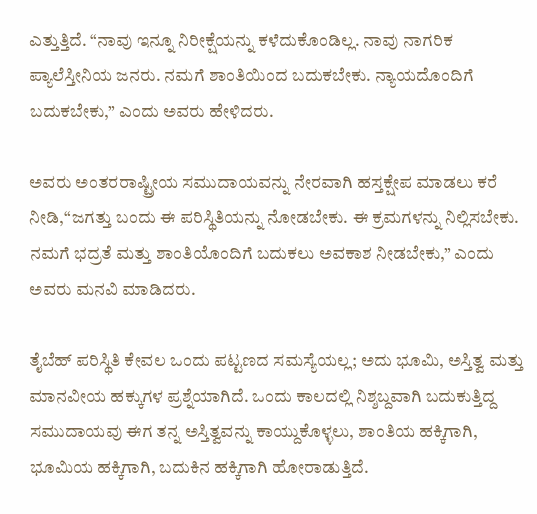ಎತ್ತುತ್ತಿದೆ. “ನಾವು ಇನ್ನೂ ನಿರೀಕ್ಷೆಯನ್ನು ಕಳೆದುಕೊಂಡಿಲ್ಲ. ನಾವು ನಾಗರಿಕ ಪ್ಯಾಲೆಸ್ತೀನಿಯ ಜನರು. ನಮಗೆ ಶಾಂತಿಯಿಂದ ಬದುಕಬೇಕು. ನ್ಯಾಯದೊಂದಿಗೆ ಬದುಕಬೇಕು,” ಎಂದು ಅವರು ಹೇಳಿದರು.

ಅವರು ಅಂತರರಾಷ್ಟ್ರೀಯ ಸಮುದಾಯವನ್ನು ನೇರವಾಗಿ ಹಸ್ತಕ್ಷೇಪ ಮಾಡಲು ಕರೆ ನೀಡಿ,“ಜಗತ್ತು ಬಂದು ಈ ಪರಿಸ್ಥಿತಿಯನ್ನು ನೋಡಬೇಕು. ಈ ಕ್ರಮಗಳನ್ನು ನಿಲ್ಲಿಸಬೇಕು. ನಮಗೆ ಭದ್ರತೆ ಮತ್ತು ಶಾಂತಿಯೊಂದಿಗೆ ಬದುಕಲು ಅವಕಾಶ ನೀಡಬೇಕು,” ಎಂದು ಅವರು ಮನವಿ ಮಾಡಿದರು.

ತೈಬೆಹ್ ಪರಿಸ್ಥಿತಿ ಕೇವಲ ಒಂದು ಪಟ್ಟಣದ ಸಮಸ್ಯೆಯಲ್ಲ; ಅದು ಭೂಮಿ, ಅಸ್ತಿತ್ವ ಮತ್ತು ಮಾನವೀಯ ಹಕ್ಕುಗಳ ಪ್ರಶ್ನೆಯಾಗಿದೆ. ಒಂದು ಕಾಲದಲ್ಲಿ ನಿಶ್ಶಬ್ದವಾಗಿ ಬದುಕುತ್ತಿದ್ದ ಸಮುದಾಯವು ಈಗ ತನ್ನ ಅಸ್ತಿತ್ವವನ್ನು ಕಾಯ್ದುಕೊಳ್ಳಲು, ಶಾಂತಿಯ ಹಕ್ಕಿಗಾಗಿ, ಭೂಮಿಯ ಹಕ್ಕಿಗಾಗಿ, ಬದುಕಿನ ಹಕ್ಕಿಗಾಗಿ ಹೋರಾಡುತ್ತಿದೆ.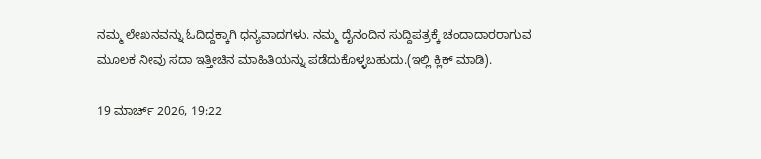ನಮ್ಮ ಲೇಖನವನ್ನು ಓದಿದ್ದಕ್ಕಾಗಿ ಧನ್ಯವಾದಗಳು. ನಮ್ಮ ದೈನಂದಿನ ಸುದ್ದಿಪತ್ರಕ್ಕೆ ಚಂದಾದಾರರಾಗುವ ಮೂಲಕ ನೀವು ಸದಾ ಇತ್ತೀಚಿನ ಮಾಹಿತಿಯನ್ನು ಪಡೆದುಕೊಳ್ಳಬಹುದು.(ಇಲ್ಲಿ ಕ್ಲಿಕ್ ಮಾಡಿ).

19 ಮಾರ್ಚ್ 2026, 19:22